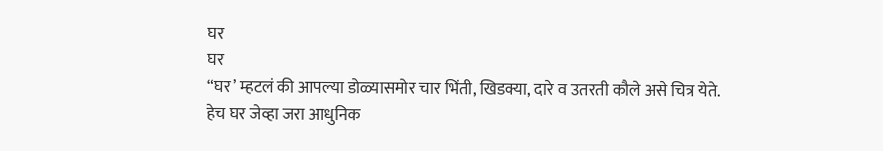घर
घर
“घर’ म्हटलं की आपल्या डोळ्यासमोर चार भिंती, खिडक्या, दारे व उतरती कौले असे चित्र येते. हेच घर जेव्हा जरा आधुनिक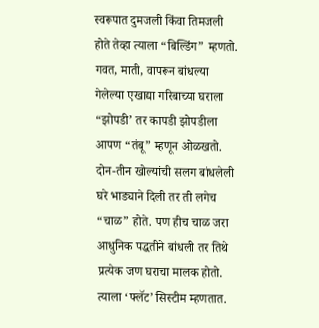स्वरूपात दुमजली किंवा तिमजली होते तेव्हा त्याला “बिल्डिंग” म्हणतो. गवत, माती, वापरून बांधल्या गेलेल्या एखाद्या गरिबाच्या घराला “झोपडी’ तर कापडी झोपडीला आपण “तंबू” म्हणून ओळखतो. दोन-तीन खोल्यांची सलग बांधलेली घरे भाड्याने दिली तर ती लगेच “चाळ” होते. पण हीच चाळ जरा आधुनिक पद्धतीने बांधली तर तिथे प्रत्येक जण घराचा मालक होतो. त्याला ‘फ्लॅट’ सिस्टीम म्हणतात.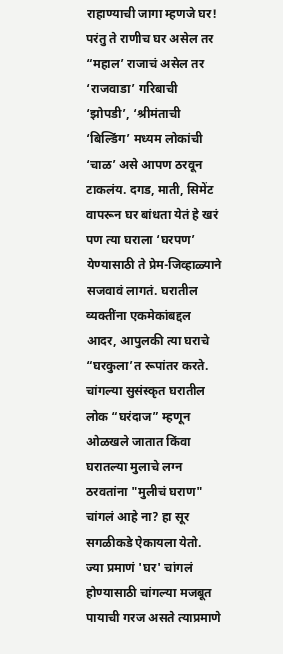राहाण्याची जागा म्हणजे घर! परंतु ते राणीच घर असेल तर “महाल’ राजाचं असेल तर ‘राजवाडा’ गरिबाची ‘झोपडी’, ‘श्रीमंताची ‘बिल्डिंग’ मध्यम लोकांची ‘चाळ’ असे आपण ठरवून टाकलंय. दगड, माती, सिमेंट वापरून घर बांधता येतं हे खरं पण त्या घराला ‘घरपण’ येण्यासाठी ते प्रेम-जिव्हाळ्याने सजवावं लागतं. घरातील व्यक्तींना एकमेकांबद्दल आदर, आपुलकी त्या घराचे “घरकुला’त रूपांतर करते. चांगल्या सुसंस्कृत घरातील लोक “घरंदाज” म्हणून ओळखले जातात किंवा घरातल्या मुलाचे लग्न ठरवतांना "मुलीचं घराण" चांगलं आहे ना? हा सूर सगळीकडे ऐकायला येतो. ज्या प्रमाणं 'घर' चांगलं होण्यासाठी चांगल्या मजबूत पायाची गरज असते त्याप्रमाणे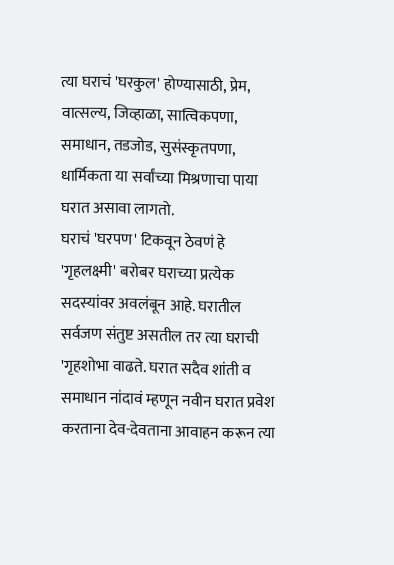त्या घराचं 'घरकुल' होण्यासाठी, प्रेम, वात्सल्य, जिव्हाळा, सात्विकपणा, समाधान, तडजोड, सुसंस्कृतपणा, धार्मिकता या सर्वांच्या मिश्रणाचा पाया घरात असावा लागतो.
घराचं 'घरपण' टिकवून ठेवणं हे 'गृहलक्ष्मी' बरोबर घराच्या प्रत्येक सदस्यांवर अवलंबून आहे. घरातील सर्वजण संतुष्ट असतील तर त्या घराची 'गृहशोभा वाढते. घरात सदैव शांती व समाधान नांदावं म्हणून नवीन घरात प्रवेश करताना देव-देवताना आवाहन करून त्या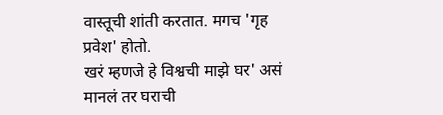वास्तूची शांती करतात. मगच 'गृह प्रवेश' होतो.
खरं म्हणजे हे विश्वची माझे घर' असं मानलं तर घराची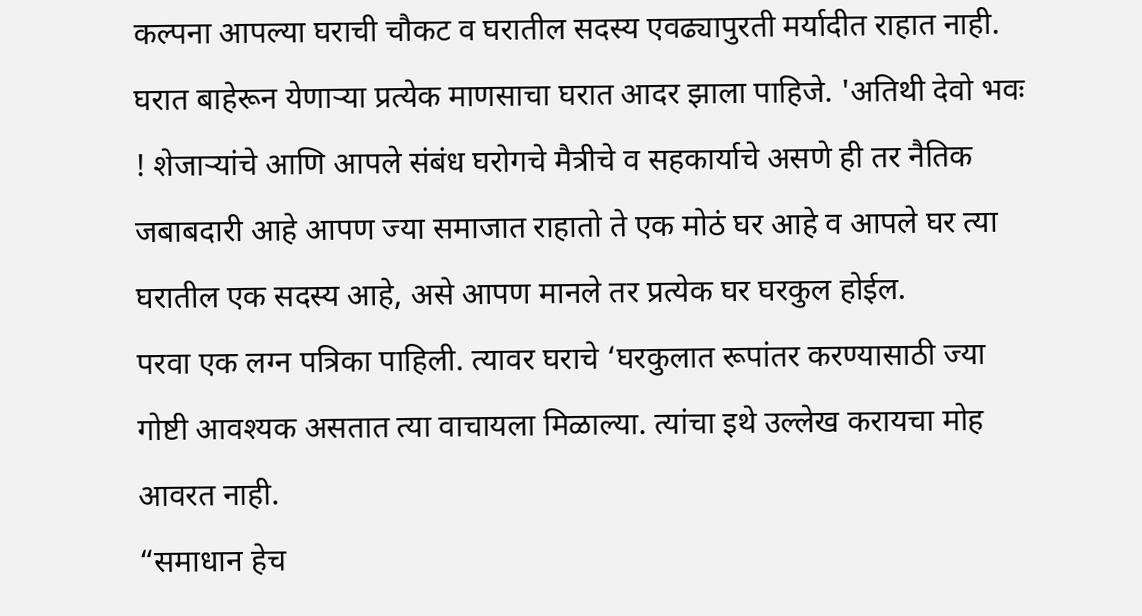कल्पना आपल्या घराची चौकट व घरातील सदस्य एवढ्यापुरती मर्यादीत राहात नाही. घरात बाहेरून येणाऱ्या प्रत्येक माणसाचा घरात आदर झाला पाहिजे. 'अतिथी देवो भवः ! शेजाऱ्यांचे आणि आपले संबंध घरोगचे मैत्रीचे व सहकार्याचे असणे ही तर नैतिक जबाबदारी आहे आपण ज्या समाजात राहातो ते एक मोठं घर आहे व आपले घर त्या घरातील एक सदस्य आहे, असे आपण मानले तर प्रत्येक घर घरकुल होईल.
परवा एक लग्न पत्रिका पाहिली. त्यावर घराचे ‘घरकुलात रूपांतर करण्यासाठी ज्या गोष्टी आवश्यक असतात त्या वाचायला मिळाल्या. त्यांचा इथे उल्लेख करायचा मोह आवरत नाही.
“समाधान हेच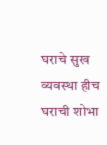घराचे सुख व्यवस्था हीच घराची शोभा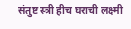संतुष्ट स्त्री हीच घराची लक्ष्मी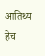आतिथ्य हेच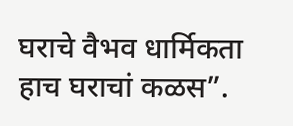घराचे वैभव धार्मिकता हाच घराचां कळस”.